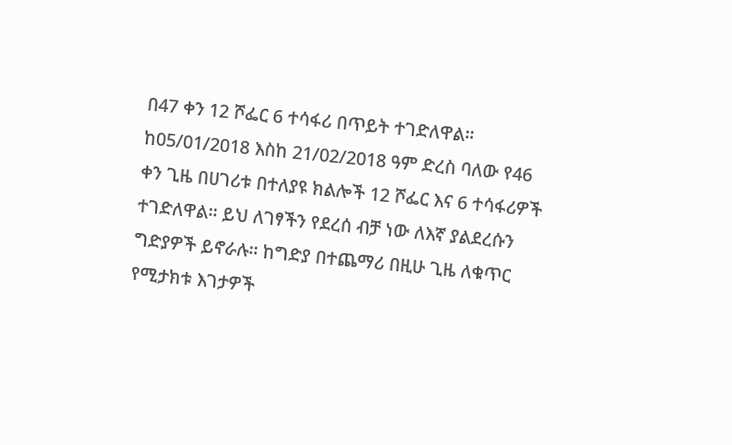በ47 ቀን 12 ሾፌር 6 ተሳፋሪ በጥይት ተገድለዋል።
ከ05/01/2018 እስከ 21/02/2018 ዓም ድረስ ባለው የ46 ቀን ጊዜ በሀገሪቱ በተለያዩ ክልሎች 12 ሾፌር እና 6 ተሳፋሪዎች ተገድለዋል። ይህ ለገፃችን የደረሰ ብቻ ነው ለእኛ ያልደረሱን ግድያዎች ይኖራሉ። ከግድያ በተጨማሪ በዚሁ ጊዜ ለቁጥር የሚታክቱ እገታዎች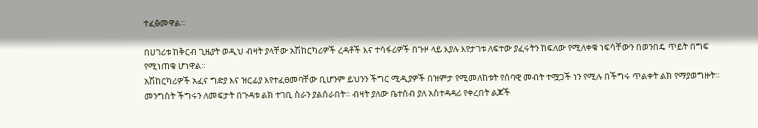ተፈፅመዋል።

በሀገሪቱ ከቅርብ ጊዜያት ወዲህ ብዛት ያላቸው አሽከርካሪዎች ረዳቶች እና ተሳፋሪዎች በጉዞ ላይ እያሉ እየታገቱ ለፍተው ያፈሩትን ከፍለው የሚለቀቁ ነፍሳቸውን በወንበዴ ጥይት በግፍ የሚነጠቁ ሆነዋል።
አሽከርካሪዎች አፈና ግድያ እና ዝርፊያ እየተፈፀመባቸው ቢሆንም ይህንን ችግር ሚዲያዎች በዝምታ የሚመለከቱት የሰባዊ መብት ተሟጋች ነን የሚሉ በችግሩ ጥልቀት ልክ የማያወግዙት። መንግስት ችግሩን ለመፍታት በጉዳቱ ልክ ተገቢ ስራን ያልሰራበት። ብዛት ያለው ቤተሰብ ያለ አስተዳዳሪ የቀረበት ልጆች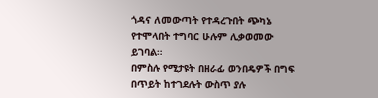ጎዳና ለመውጣት የተዳረጉበት ጭካኔ የተሞላበት ተግባር ሁሉም ሊቃወመው ይገባል።
በምስሉ የሚታዩት በዘራፊ ወንበዴዎች በግፍ በጥይት ከተገደሉት ውስጥ ያሉ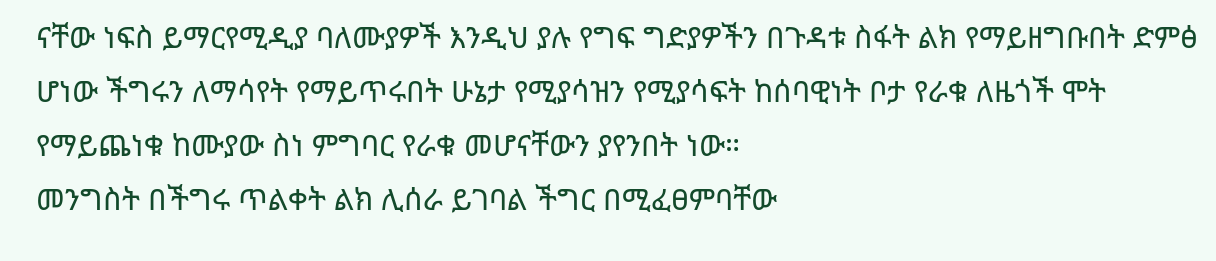ናቸው ነፍስ ይማርየሚዲያ ባለሙያዎች እንዲህ ያሉ የግፍ ግድያዎችን በጉዳቱ ስፋት ልክ የማይዘግቡበት ድምፅ ሆነው ችግሩን ለማሳየት የማይጥሩበት ሁኔታ የሚያሳዝን የሚያሳፍት ከሰባዊነት ቦታ የራቁ ለዜጎች ሞት የማይጨነቁ ከሙያው ስነ ምግባር የራቁ መሆናቸውን ያየንበት ነው።
መንግስት በችግሩ ጥልቀት ልክ ሊሰራ ይገባል ችግር በሚፈፀምባቸው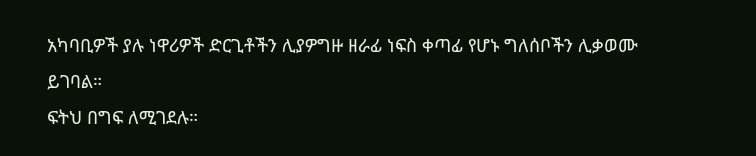አካባቢዎች ያሉ ነዋሪዎች ድርጊቶችን ሊያዎግዙ ዘራፊ ነፍስ ቀጣፊ የሆኑ ግለሰቦችን ሊቃወሙ ይገባል።
ፍትህ በግፍ ለሚገደሉ።